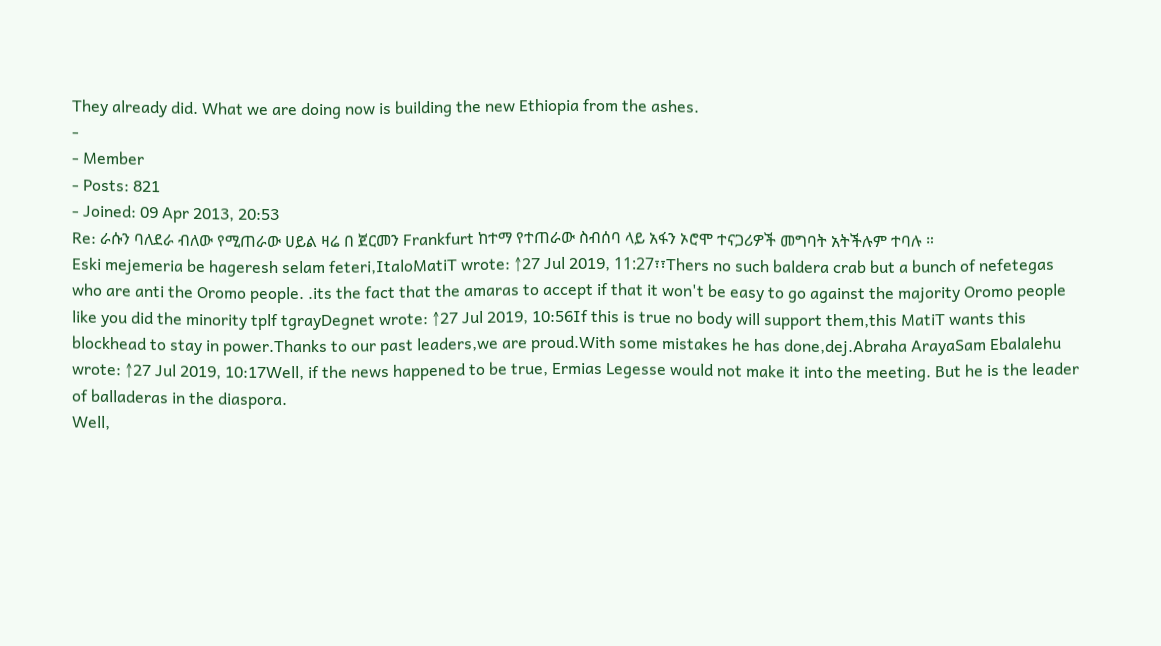They already did. What we are doing now is building the new Ethiopia from the ashes.
-
- Member
- Posts: 821
- Joined: 09 Apr 2013, 20:53
Re: ራሱን ባለደራ ብለው የሚጠራው ሀይል ዛሬ በ ጀርመን Frankfurt ከተማ የተጠራው ስብሰባ ላይ አፋን ኦሮሞ ተናጋሪዎች መግባት አትችሉም ተባሉ ።
Eski mejemeria be hageresh selam feteri,ItaloMatiT wrote: ↑27 Jul 2019, 11:27፣፣Thers no such baldera crab but a bunch of nefetegas who are anti the Oromo people. .its the fact that the amaras to accept if that it won't be easy to go against the majority Oromo people like you did the minority tplf tgrayDegnet wrote: ↑27 Jul 2019, 10:56If this is true no body will support them,this MatiT wants this blockhead to stay in power.Thanks to our past leaders,we are proud.With some mistakes he has done,dej.Abraha ArayaSam Ebalalehu wrote: ↑27 Jul 2019, 10:17Well, if the news happened to be true, Ermias Legesse would not make it into the meeting. But he is the leader of balladeras in the diaspora.
Well,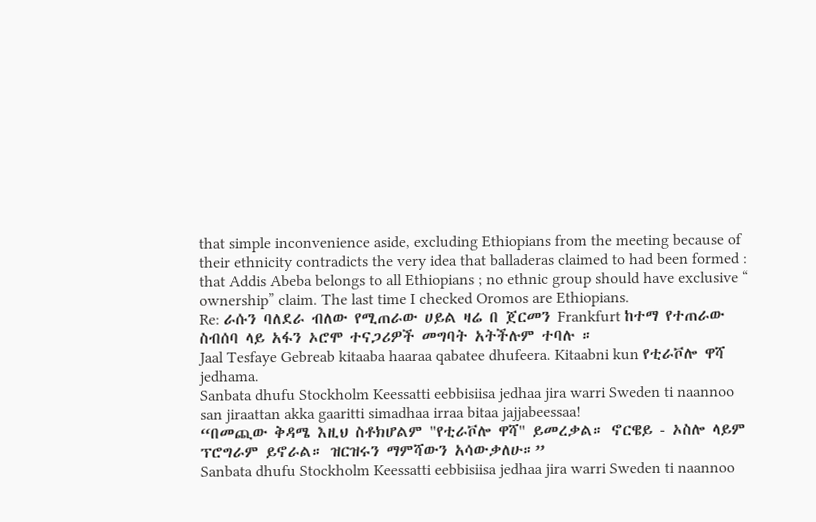that simple inconvenience aside, excluding Ethiopians from the meeting because of their ethnicity contradicts the very idea that balladeras claimed to had been formed : that Addis Abeba belongs to all Ethiopians ; no ethnic group should have exclusive “ ownership” claim. The last time I checked Oromos are Ethiopians.
Re: ራሱን ባለደራ ብለው የሚጠራው ሀይል ዛሬ በ ጀርመን Frankfurt ከተማ የተጠራው ስብሰባ ላይ አፋን ኦሮሞ ተናጋሪዎች መግባት አትችሉም ተባሉ ።
Jaal Tesfaye Gebreab kitaaba haaraa qabatee dhufeera. Kitaabni kun የቲራቮሎ ዋሻ jedhama.
Sanbata dhufu Stockholm Keessatti eebbisiisa jedhaa jira warri Sweden ti naannoo san jiraattan akka gaaritti simadhaa irraa bitaa jajjabeessaa!
“በመጪው ቅዳሜ እዚህ ስቶክሆልም "የቲራቮሎ ዋሻ" ይመረቃል። ኖርዌይ - ኦስሎ ላይም ፕሮግራም ይኖራል። ዝርዝሩን ማምሻውን አሳውቃለሁ።”
Sanbata dhufu Stockholm Keessatti eebbisiisa jedhaa jira warri Sweden ti naannoo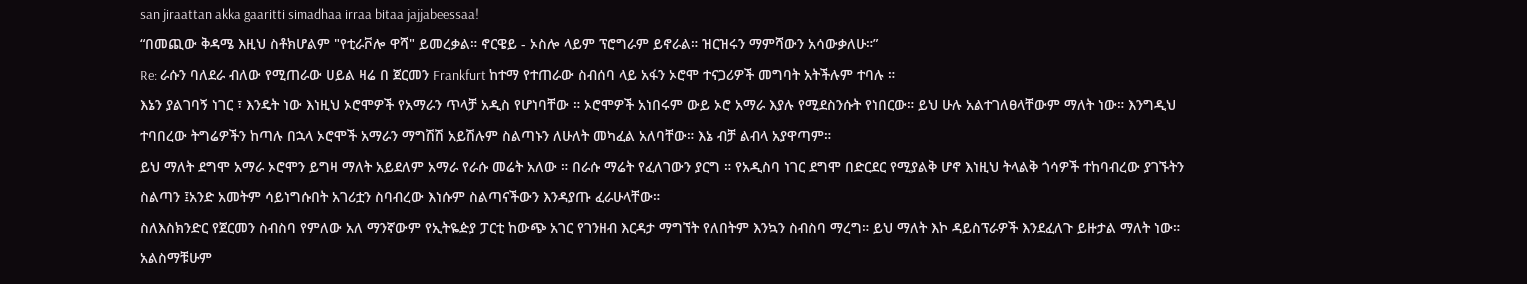san jiraattan akka gaaritti simadhaa irraa bitaa jajjabeessaa!
“በመጪው ቅዳሜ እዚህ ስቶክሆልም "የቲራቮሎ ዋሻ" ይመረቃል። ኖርዌይ - ኦስሎ ላይም ፕሮግራም ይኖራል። ዝርዝሩን ማምሻውን አሳውቃለሁ።”
Re: ራሱን ባለደራ ብለው የሚጠራው ሀይል ዛሬ በ ጀርመን Frankfurt ከተማ የተጠራው ስብሰባ ላይ አፋን ኦሮሞ ተናጋሪዎች መግባት አትችሉም ተባሉ ።
እኔን ያልገባኝ ነገር ፣ እንዴት ነው እነዚህ ኦሮሞዎች የአማራን ጥላቻ አዲስ የሆነባቸው ። ኦሮሞዎች አነበሩም ውይ ኦሮ አማራ እያሉ የሚደስንሱት የነበርው። ይህ ሁሉ አልተገለፀላቸውም ማለት ነው። እንግዲህ ተባበረው ትግሬዎችን ከጣሉ በኋላ ኦሮሞች አማራን ማግሽሽ አይሽሉም ስልጣኑን ለሁለት መካፈል አለባቸው። እኔ ብቻ ልብላ አያዋጣም።
ይህ ማለት ደግሞ አማራ ኦሮሞን ይግዛ ማለት አይደለም አማራ የራሱ መሬት አለው ። በራሱ ማሬት የፈለገውን ያርግ ። የአዲስባ ነገር ደግሞ በድርደር የሚያልቅ ሆኖ እነዚህ ትላልቅ ጎሳዎች ተከባብረው ያገኙትን ስልጣን ፤አንድ አመትም ሳይነግሱበት አገሪቷን ስባብረው እነሱም ስልጣናችውን እንዳያጡ ፈራሁላቸው።
ስለእስክንድር የጀርመን ስብስባ የምለው አለ ማንኛውም የኢትዬዽያ ፓርቲ ከውጭ አገር የገንዘብ እርዳታ ማግኘት የለበትም እንኳን ስብስባ ማረግ። ይህ ማለት እኮ ዳይስፕራዎች እንደፈለጉ ይዙታል ማለት ነው። አልስማቹሁም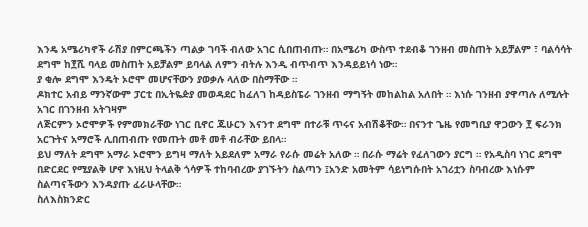እንዴ አሜሪካኖች ራሽያ በምርጫችን ጣልቃ ገባች ብለው አገር ሲበጠብጡ። በአሜሪካ ውስጥ ተደብቆ ገንዘብ መስጠት አይቻልም ፣ ባልሳሳት ደግሞ ከ፻ሺ ባላይ መስጠት አይቻልም ይባላል ለምን ብትሉ እንዲ ብጥብጥ እንዳይይነሳ ነው።
ያ ቂሎ ደግሞ እንዴት ኦሮሞ መሆናቸውን ያወቃሉ ላለው በስማቸው ።
ዶክተር አብይ ማንኛውም ፓርቲ በኢትዬዽያ መወዳደር ከፈለገ ከዳይስፔራ ገንዘብ ማግኝት መከልከል አለበት ። እነሱ ገንዘብ ያዋጣሉ ለሚሉት አገር በገንዘብ አትገዛም
ለጅርምን ኦሮሞዎች የምመክራቸው ነገር ቢኖር ጁሁርን እናንተ ደግሞ በተራቹ ጥሩና አብሽቆቸው። በናንተ ጌዜ የመግቢያ ዋጋውን ፻ ፍራንክ አርጉትና አማሮች ሊበጠብጡ የመጡት መቶ መቶ ብራቸው ይበላ።
ይህ ማለት ደግሞ አማራ ኦሮሞን ይግዛ ማለት አይደለም አማራ የራሱ መሬት አለው ። በራሱ ማሬት የፈለገውን ያርግ ። የአዲስባ ነገር ደግሞ በድርደር የሚያልቅ ሆኖ እነዚህ ትላልቅ ጎሳዎች ተከባብረው ያገኙትን ስልጣን ፤አንድ አመትም ሳይነግሱበት አገሪቷን ስባብረው እነሱም ስልጣናችውን እንዳያጡ ፈራሁላቸው።
ስለእስክንድር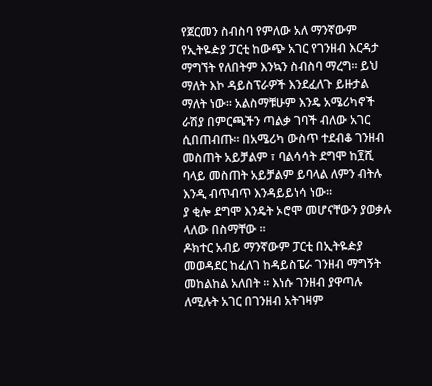የጀርመን ስብስባ የምለው አለ ማንኛውም የኢትዬዽያ ፓርቲ ከውጭ አገር የገንዘብ እርዳታ ማግኘት የለበትም እንኳን ስብስባ ማረግ። ይህ ማለት እኮ ዳይስፕራዎች እንደፈለጉ ይዙታል ማለት ነው። አልስማቹሁም እንዴ አሜሪካኖች ራሽያ በምርጫችን ጣልቃ ገባች ብለው አገር ሲበጠብጡ። በአሜሪካ ውስጥ ተደብቆ ገንዘብ መስጠት አይቻልም ፣ ባልሳሳት ደግሞ ከ፻ሺ ባላይ መስጠት አይቻልም ይባላል ለምን ብትሉ እንዲ ብጥብጥ እንዳይይነሳ ነው።
ያ ቂሎ ደግሞ እንዴት ኦሮሞ መሆናቸውን ያወቃሉ ላለው በስማቸው ።
ዶክተር አብይ ማንኛውም ፓርቲ በኢትዬዽያ መወዳደር ከፈለገ ከዳይስፔራ ገንዘብ ማግኝት መከልከል አለበት ። እነሱ ገንዘብ ያዋጣሉ ለሚሉት አገር በገንዘብ አትገዛም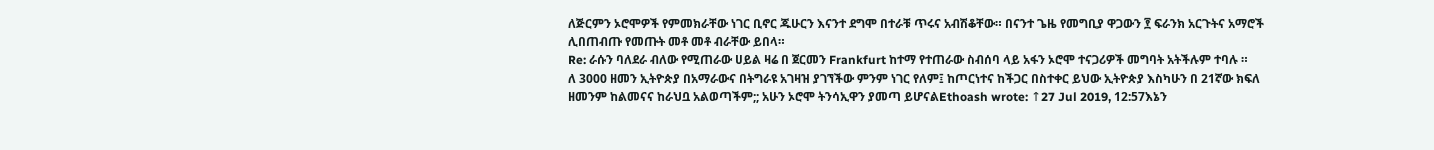ለጅርምን ኦሮሞዎች የምመክራቸው ነገር ቢኖር ጁሁርን እናንተ ደግሞ በተራቹ ጥሩና አብሽቆቸው። በናንተ ጌዜ የመግቢያ ዋጋውን ፻ ፍራንክ አርጉትና አማሮች ሊበጠብጡ የመጡት መቶ መቶ ብራቸው ይበላ።
Re: ራሱን ባለደራ ብለው የሚጠራው ሀይል ዛሬ በ ጀርመን Frankfurt ከተማ የተጠራው ስብሰባ ላይ አፋን ኦሮሞ ተናጋሪዎች መግባት አትችሉም ተባሉ ።
ለ 3000 ዘመን ኢትዮጵያ በአማራውና በትግራዩ አገዛዝ ያገኘችው ምንም ነገር የለም፤ ከጦርነተና ከችጋር በስተቀር ይህው ኢትዮጵያ እስካሁን በ 21ኛው ክፍለ ዘመንም ከልመናና ከራህቧ አልወጣችም;; አሁን ኦሮሞ ትንሳኢዋን ያመጣ ይሆናልEthoash wrote: ↑27 Jul 2019, 12:57እኔን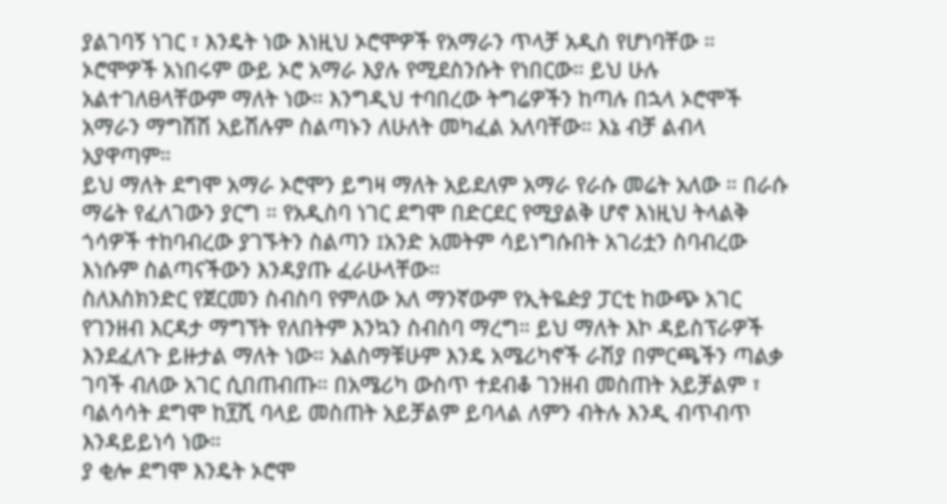ያልገባኝ ነገር ፣ እንዴት ነው እነዚህ ኦሮሞዎች የአማራን ጥላቻ አዲስ የሆነባቸው ። ኦሮሞዎች አነበሩም ውይ ኦሮ አማራ እያሉ የሚደስንሱት የነበርው። ይህ ሁሉ አልተገለፀላቸውም ማለት ነው። እንግዲህ ተባበረው ትግሬዎችን ከጣሉ በኋላ ኦሮሞች አማራን ማግሽሽ አይሽሉም ስልጣኑን ለሁለት መካፈል አለባቸው። እኔ ብቻ ልብላ አያዋጣም።
ይህ ማለት ደግሞ አማራ ኦሮሞን ይግዛ ማለት አይደለም አማራ የራሱ መሬት አለው ። በራሱ ማሬት የፈለገውን ያርግ ። የአዲስባ ነገር ደግሞ በድርደር የሚያልቅ ሆኖ እነዚህ ትላልቅ ጎሳዎች ተከባብረው ያገኙትን ስልጣን ፤አንድ አመትም ሳይነግሱበት አገሪቷን ስባብረው እነሱም ስልጣናችውን እንዳያጡ ፈራሁላቸው።
ስለእስክንድር የጀርመን ስብስባ የምለው አለ ማንኛውም የኢትዬዽያ ፓርቲ ከውጭ አገር የገንዘብ እርዳታ ማግኘት የለበትም እንኳን ስብስባ ማረግ። ይህ ማለት እኮ ዳይስፕራዎች እንደፈለጉ ይዙታል ማለት ነው። አልስማቹሁም እንዴ አሜሪካኖች ራሽያ በምርጫችን ጣልቃ ገባች ብለው አገር ሲበጠብጡ። በአሜሪካ ውስጥ ተደብቆ ገንዘብ መስጠት አይቻልም ፣ ባልሳሳት ደግሞ ከ፻ሺ ባላይ መስጠት አይቻልም ይባላል ለምን ብትሉ እንዲ ብጥብጥ እንዳይይነሳ ነው።
ያ ቂሎ ደግሞ እንዴት ኦሮሞ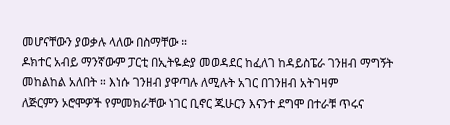መሆናቸውን ያወቃሉ ላለው በስማቸው ።
ዶክተር አብይ ማንኛውም ፓርቲ በኢትዬዽያ መወዳደር ከፈለገ ከዳይስፔራ ገንዘብ ማግኝት መከልከል አለበት ። እነሱ ገንዘብ ያዋጣሉ ለሚሉት አገር በገንዘብ አትገዛም
ለጅርምን ኦሮሞዎች የምመክራቸው ነገር ቢኖር ጁሁርን እናንተ ደግሞ በተራቹ ጥሩና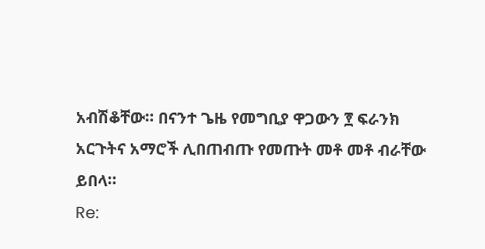አብሽቆቸው። በናንተ ጌዜ የመግቢያ ዋጋውን ፻ ፍራንክ አርጉትና አማሮች ሊበጠብጡ የመጡት መቶ መቶ ብራቸው ይበላ።
Re: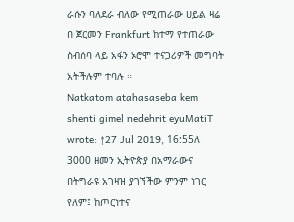ራሱን ባለደራ ብለው የሚጠራው ሀይል ዛሬ በ ጀርመን Frankfurt ከተማ የተጠራው ስብሰባ ላይ አፋን ኦሮሞ ተናጋሪዎች መግባት አትችሉም ተባሉ ።
Natkatom atahasaseba kem shenti gimel nedehrit eyuMatiT wrote: ↑27 Jul 2019, 16:55ለ 3000 ዘመን ኢትዮጵያ በአማራውና በትግራዩ አገዛዝ ያገኘችው ምንም ነገር የለም፤ ከጦርነተና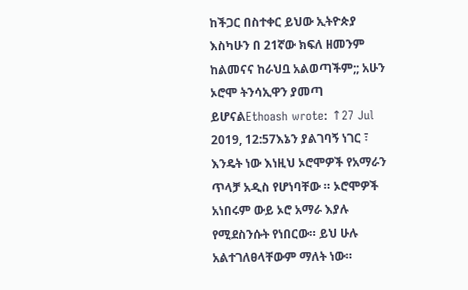ከችጋር በስተቀር ይህው ኢትዮጵያ እስካሁን በ 21ኛው ክፍለ ዘመንም ከልመናና ከራህቧ አልወጣችም;; አሁን ኦሮሞ ትንሳኢዋን ያመጣ ይሆናልEthoash wrote: ↑27 Jul 2019, 12:57እኔን ያልገባኝ ነገር ፣ እንዴት ነው እነዚህ ኦሮሞዎች የአማራን ጥላቻ አዲስ የሆነባቸው ። ኦሮሞዎች አነበሩም ውይ ኦሮ አማራ እያሉ የሚደስንሱት የነበርው። ይህ ሁሉ አልተገለፀላቸውም ማለት ነው።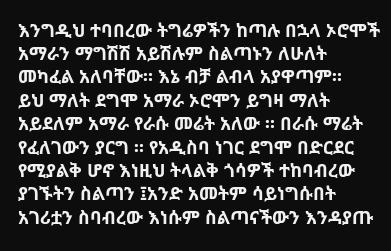እንግዲህ ተባበረው ትግሬዎችን ከጣሉ በኋላ ኦሮሞች አማራን ማግሽሽ አይሽሉም ስልጣኑን ለሁለት መካፈል አለባቸው። እኔ ብቻ ልብላ አያዋጣም።
ይህ ማለት ደግሞ አማራ ኦሮሞን ይግዛ ማለት አይደለም አማራ የራሱ መሬት አለው ። በራሱ ማሬት የፈለገውን ያርግ ። የአዲስባ ነገር ደግሞ በድርደር የሚያልቅ ሆኖ እነዚህ ትላልቅ ጎሳዎች ተከባብረው ያገኙትን ስልጣን ፤አንድ አመትም ሳይነግሱበት አገሪቷን ስባብረው እነሱም ስልጣናችውን እንዳያጡ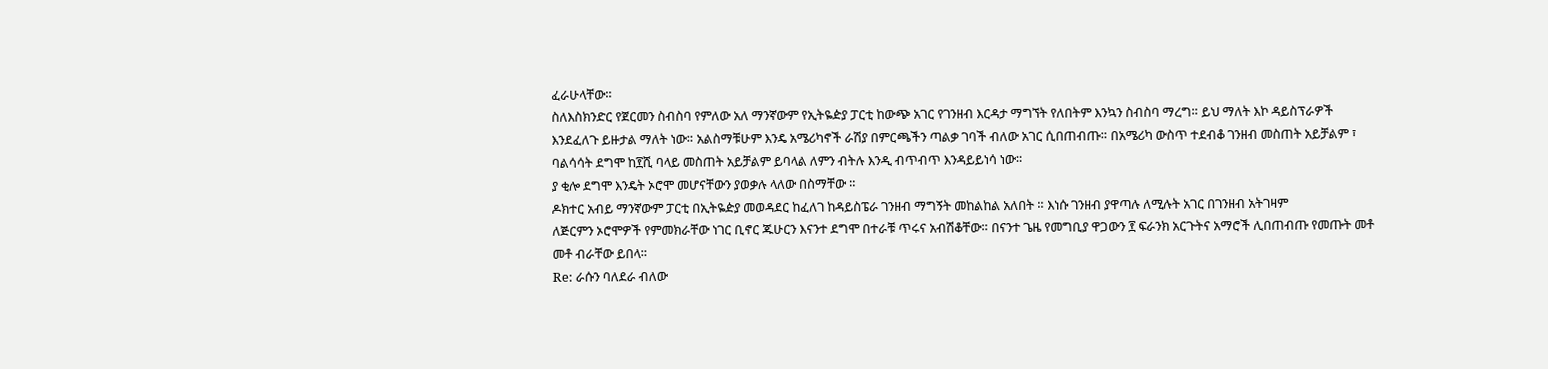ፈራሁላቸው።
ስለእስክንድር የጀርመን ስብስባ የምለው አለ ማንኛውም የኢትዬዽያ ፓርቲ ከውጭ አገር የገንዘብ እርዳታ ማግኘት የለበትም እንኳን ስብስባ ማረግ። ይህ ማለት እኮ ዳይስፕራዎች እንደፈለጉ ይዙታል ማለት ነው። አልስማቹሁም እንዴ አሜሪካኖች ራሽያ በምርጫችን ጣልቃ ገባች ብለው አገር ሲበጠብጡ። በአሜሪካ ውስጥ ተደብቆ ገንዘብ መስጠት አይቻልም ፣ ባልሳሳት ደግሞ ከ፻ሺ ባላይ መስጠት አይቻልም ይባላል ለምን ብትሉ እንዲ ብጥብጥ እንዳይይነሳ ነው።
ያ ቂሎ ደግሞ እንዴት ኦሮሞ መሆናቸውን ያወቃሉ ላለው በስማቸው ።
ዶክተር አብይ ማንኛውም ፓርቲ በኢትዬዽያ መወዳደር ከፈለገ ከዳይስፔራ ገንዘብ ማግኝት መከልከል አለበት ። እነሱ ገንዘብ ያዋጣሉ ለሚሉት አገር በገንዘብ አትገዛም
ለጅርምን ኦሮሞዎች የምመክራቸው ነገር ቢኖር ጁሁርን እናንተ ደግሞ በተራቹ ጥሩና አብሽቆቸው። በናንተ ጌዜ የመግቢያ ዋጋውን ፻ ፍራንክ አርጉትና አማሮች ሊበጠብጡ የመጡት መቶ መቶ ብራቸው ይበላ።
Re: ራሱን ባለደራ ብለው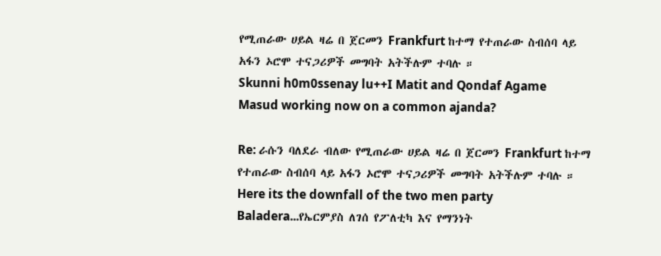የሚጠራው ሀይል ዛሬ በ ጀርመን Frankfurt ከተማ የተጠራው ስብሰባ ላይ አፋን ኦሮሞ ተናጋሪዎች መግባት አትችሉም ተባሉ ።
Skunni h0m0ssenay lu++I Matit and Qondaf Agame Masud working now on a common ajanda?

Re: ራሱን ባለደራ ብለው የሚጠራው ሀይል ዛሬ በ ጀርመን Frankfurt ከተማ የተጠራው ስብሰባ ላይ አፋን ኦሮሞ ተናጋሪዎች መግባት አትችሉም ተባሉ ።
Here its the downfall of the two men party Baladera...የኤርምያስ ለገሰ የፖለቲካ እና የማንነት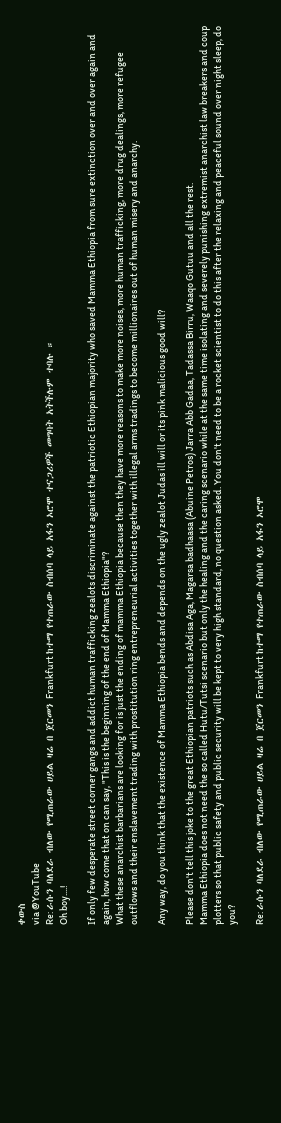ቀውስ
via @YouTube
Re: ራሱን ባለደራ ብለው የሚጠራው ሀይል ዛሬ በ ጀርመን Frankfurt ከተማ የተጠራው ስብሰባ ላይ አፋን ኦሮሞ ተናጋሪዎች መግባት አትችሉም ተባሉ ።
Oh boy....!

If only few desperate street corner gangs and addict human trafficking zealots discriminate against the patriotic Ethiopian majority who saved Mamma Ethiopia from sure extinction over and over again and again, how come that on can say, "This is the beginning of the end of Mamma Ethiopia"?
What these anarchist barbarians are looking for is just the ending of mamma Ethiopia because then they have more reasons to make more noises, more human trafficking, more drug dealings, more refugee outflows and their enslavement trading with prostitution ring entrepreneurial activities together with illegal arms tradings to become millionaires out of human misery and anarchy.

Any way, do you think that the existence of Mamma Ethiopia bends and depends on the ugly zealot Judas ill will or its pink malicious good will?

Please don't tell this joke to the great Ethiopian patriots such as Abdisa Aga, Magarsa badhaasa (Abuine Petros) Jarra Abb Gadaa, Tadassa Birru, Waaqo Gutuu and all the rest.
Mamma Ethiopia does not need the so called Hutu/Tutsi scenario but only the healing and the caring scenario while at the same time isolating and severely punishing extremist anarchist law breakers and coup plotters so that public safety and public security will be kept to very high standard, no question asked. You don't need to be a rocket scientist to do this after the relaxing and peaceful sound over night sleep, do you?

Re: ራሱን ባለደራ ብለው የሚጠራው ሀይል ዛሬ በ ጀርመን Frankfurt ከተማ የተጠራው ስብሰባ ላይ አፋን ኦሮሞ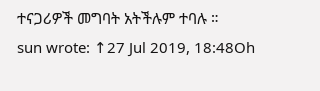ተናጋሪዎች መግባት አትችሉም ተባሉ ።
sun wrote: ↑27 Jul 2019, 18:48Oh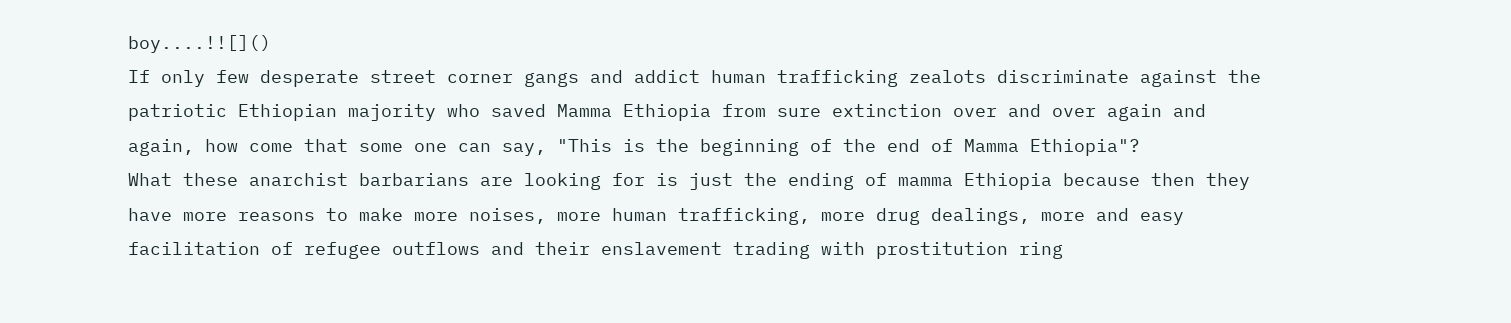boy....!![]()
If only few desperate street corner gangs and addict human trafficking zealots discriminate against the patriotic Ethiopian majority who saved Mamma Ethiopia from sure extinction over and over again and again, how come that some one can say, "This is the beginning of the end of Mamma Ethiopia"?
What these anarchist barbarians are looking for is just the ending of mamma Ethiopia because then they have more reasons to make more noises, more human trafficking, more drug dealings, more and easy facilitation of refugee outflows and their enslavement trading with prostitution ring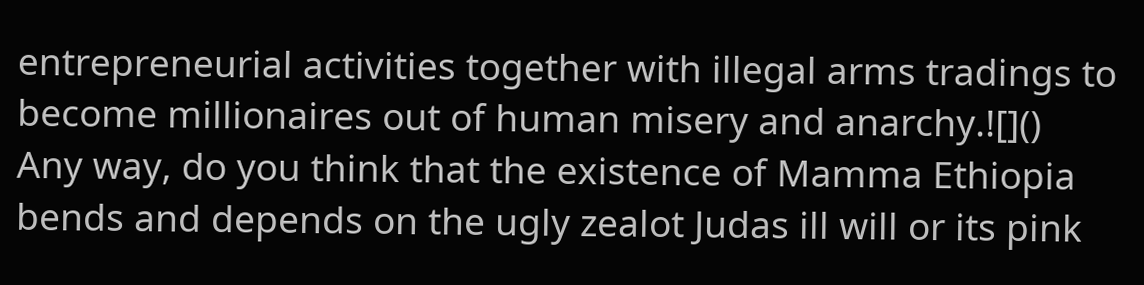entrepreneurial activities together with illegal arms tradings to become millionaires out of human misery and anarchy.![]()
Any way, do you think that the existence of Mamma Ethiopia bends and depends on the ugly zealot Judas ill will or its pink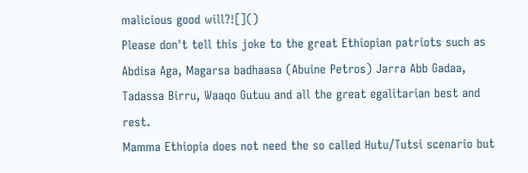malicious good will?![]()
Please don't tell this joke to the great Ethiopian patriots such as Abdisa Aga, Magarsa badhaasa (Abuine Petros) Jarra Abb Gadaa, Tadassa Birru, Waaqo Gutuu and all the great egalitarian best and rest.
Mamma Ethiopia does not need the so called Hutu/Tutsi scenario but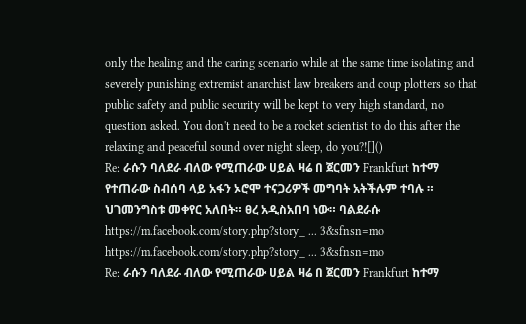only the healing and the caring scenario while at the same time isolating and severely punishing extremist anarchist law breakers and coup plotters so that public safety and public security will be kept to very high standard, no question asked. You don't need to be a rocket scientist to do this after the relaxing and peaceful sound over night sleep, do you?![]()
Re: ራሱን ባለደራ ብለው የሚጠራው ሀይል ዛሬ በ ጀርመን Frankfurt ከተማ የተጠራው ስብሰባ ላይ አፋን ኦሮሞ ተናጋሪዎች መግባት አትችሉም ተባሉ ።
ህገመንግስቱ መቀየር አለበት። ፀረ አዲስአበባ ነው። ባልደራሱ
https://m.facebook.com/story.php?story_ ... 3&sfnsn=mo
https://m.facebook.com/story.php?story_ ... 3&sfnsn=mo
Re: ራሱን ባለደራ ብለው የሚጠራው ሀይል ዛሬ በ ጀርመን Frankfurt ከተማ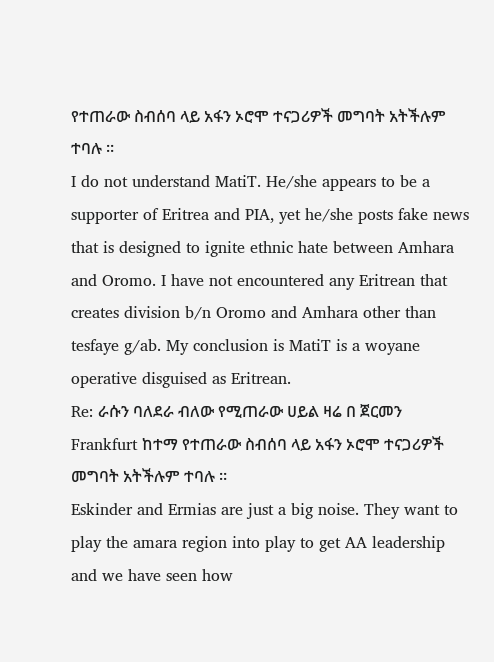የተጠራው ስብሰባ ላይ አፋን ኦሮሞ ተናጋሪዎች መግባት አትችሉም ተባሉ ።
I do not understand MatiT. He/she appears to be a supporter of Eritrea and PIA, yet he/she posts fake news that is designed to ignite ethnic hate between Amhara and Oromo. I have not encountered any Eritrean that creates division b/n Oromo and Amhara other than tesfaye g/ab. My conclusion is MatiT is a woyane operative disguised as Eritrean.
Re: ራሱን ባለደራ ብለው የሚጠራው ሀይል ዛሬ በ ጀርመን Frankfurt ከተማ የተጠራው ስብሰባ ላይ አፋን ኦሮሞ ተናጋሪዎች መግባት አትችሉም ተባሉ ።
Eskinder and Ermias are just a big noise. They want to play the amara region into play to get AA leadership and we have seen how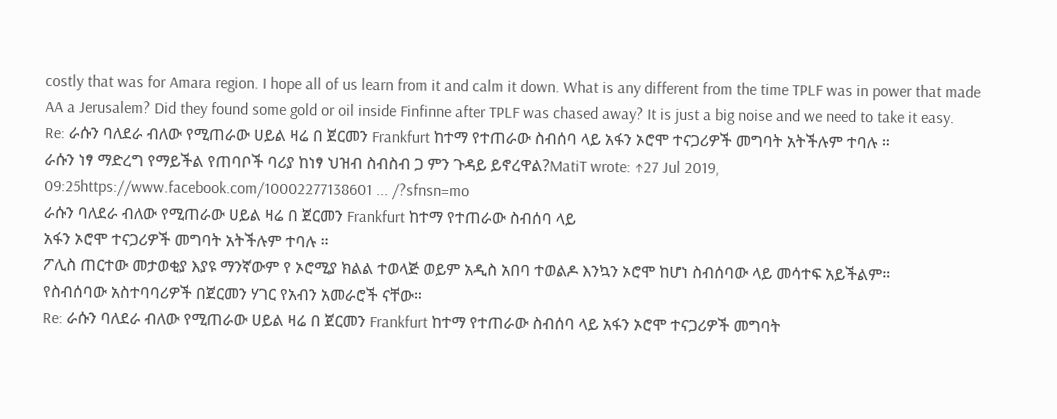costly that was for Amara region. I hope all of us learn from it and calm it down. What is any different from the time TPLF was in power that made AA a Jerusalem? Did they found some gold or oil inside Finfinne after TPLF was chased away? It is just a big noise and we need to take it easy.
Re: ራሱን ባለደራ ብለው የሚጠራው ሀይል ዛሬ በ ጀርመን Frankfurt ከተማ የተጠራው ስብሰባ ላይ አፋን ኦሮሞ ተናጋሪዎች መግባት አትችሉም ተባሉ ።
ራሱን ነፃ ማድረግ የማይችል የጠባቦች ባሪያ ከነፃ ህዝብ ስብስብ ጋ ምን ጉዳይ ይኖረዋል?MatiT wrote: ↑27 Jul 2019, 09:25https://www.facebook.com/10002277138601 ... /?sfnsn=mo
ራሱን ባለደራ ብለው የሚጠራው ሀይል ዛሬ በ ጀርመን Frankfurt ከተማ የተጠራው ስብሰባ ላይ
አፋን ኦሮሞ ተናጋሪዎች መግባት አትችሉም ተባሉ ።
ፖሊስ ጠርተው መታወቂያ እያዩ ማንኛውም የ ኦሮሚያ ክልል ተወላጅ ወይም አዲስ አበባ ተወልዶ እንኳን ኦሮሞ ከሆነ ስብሰባው ላይ መሳተፍ አይችልም።
የስብሰባው አስተባባሪዎች በጀርመን ሃገር የአብን አመራሮች ናቸው።
Re: ራሱን ባለደራ ብለው የሚጠራው ሀይል ዛሬ በ ጀርመን Frankfurt ከተማ የተጠራው ስብሰባ ላይ አፋን ኦሮሞ ተናጋሪዎች መግባት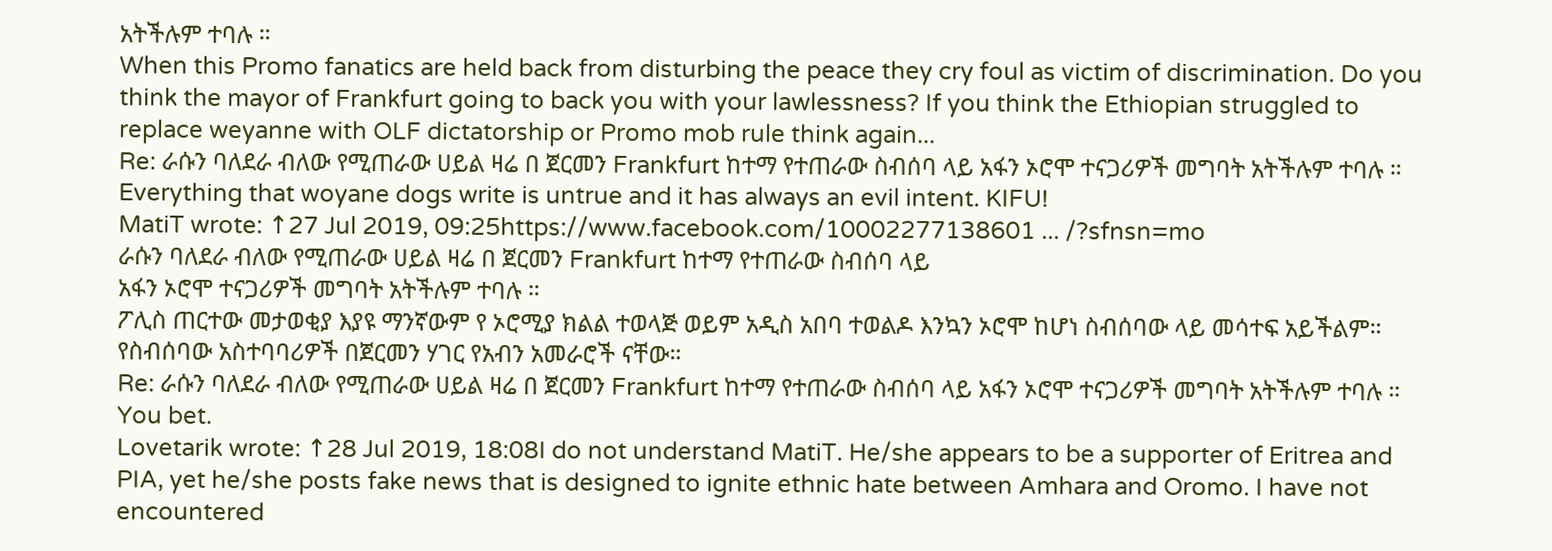አትችሉም ተባሉ ።
When this Promo fanatics are held back from disturbing the peace they cry foul as victim of discrimination. Do you think the mayor of Frankfurt going to back you with your lawlessness? If you think the Ethiopian struggled to replace weyanne with OLF dictatorship or Promo mob rule think again...
Re: ራሱን ባለደራ ብለው የሚጠራው ሀይል ዛሬ በ ጀርመን Frankfurt ከተማ የተጠራው ስብሰባ ላይ አፋን ኦሮሞ ተናጋሪዎች መግባት አትችሉም ተባሉ ።
Everything that woyane dogs write is untrue and it has always an evil intent. KIFU!
MatiT wrote: ↑27 Jul 2019, 09:25https://www.facebook.com/10002277138601 ... /?sfnsn=mo
ራሱን ባለደራ ብለው የሚጠራው ሀይል ዛሬ በ ጀርመን Frankfurt ከተማ የተጠራው ስብሰባ ላይ
አፋን ኦሮሞ ተናጋሪዎች መግባት አትችሉም ተባሉ ።
ፖሊስ ጠርተው መታወቂያ እያዩ ማንኛውም የ ኦሮሚያ ክልል ተወላጅ ወይም አዲስ አበባ ተወልዶ እንኳን ኦሮሞ ከሆነ ስብሰባው ላይ መሳተፍ አይችልም።
የስብሰባው አስተባባሪዎች በጀርመን ሃገር የአብን አመራሮች ናቸው።
Re: ራሱን ባለደራ ብለው የሚጠራው ሀይል ዛሬ በ ጀርመን Frankfurt ከተማ የተጠራው ስብሰባ ላይ አፋን ኦሮሞ ተናጋሪዎች መግባት አትችሉም ተባሉ ።
You bet.
Lovetarik wrote: ↑28 Jul 2019, 18:08I do not understand MatiT. He/she appears to be a supporter of Eritrea and PIA, yet he/she posts fake news that is designed to ignite ethnic hate between Amhara and Oromo. I have not encountered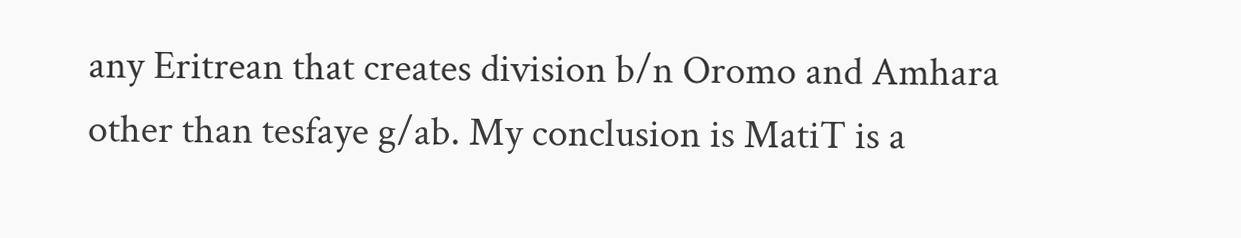any Eritrean that creates division b/n Oromo and Amhara other than tesfaye g/ab. My conclusion is MatiT is a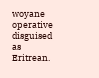woyane operative disguised as Eritrean.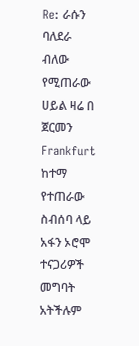Re: ራሱን ባለደራ ብለው የሚጠራው ሀይል ዛሬ በ ጀርመን Frankfurt ከተማ የተጠራው ስብሰባ ላይ አፋን ኦሮሞ ተናጋሪዎች መግባት አትችሉም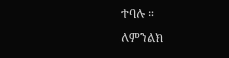ተባሉ ።
ለምንልክ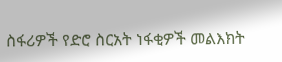ስፋሪዎች የድሮ ስርአት ነፋቂዎች መልእክት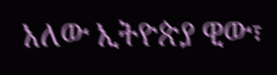አለው ኢትዮጵያ ዊው፣